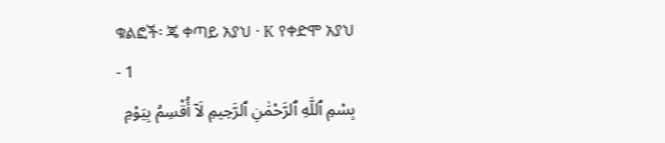ቁልፎች፡ ጄ ቀጣይ አያህ · K የቀድሞ አያህ
- 1
بِسْمِ ٱللَّهِ ٱلرَّحْمَٰنِ ٱلرَّحِيمِ لَآ أُقْسِمُ بِيَوْمِ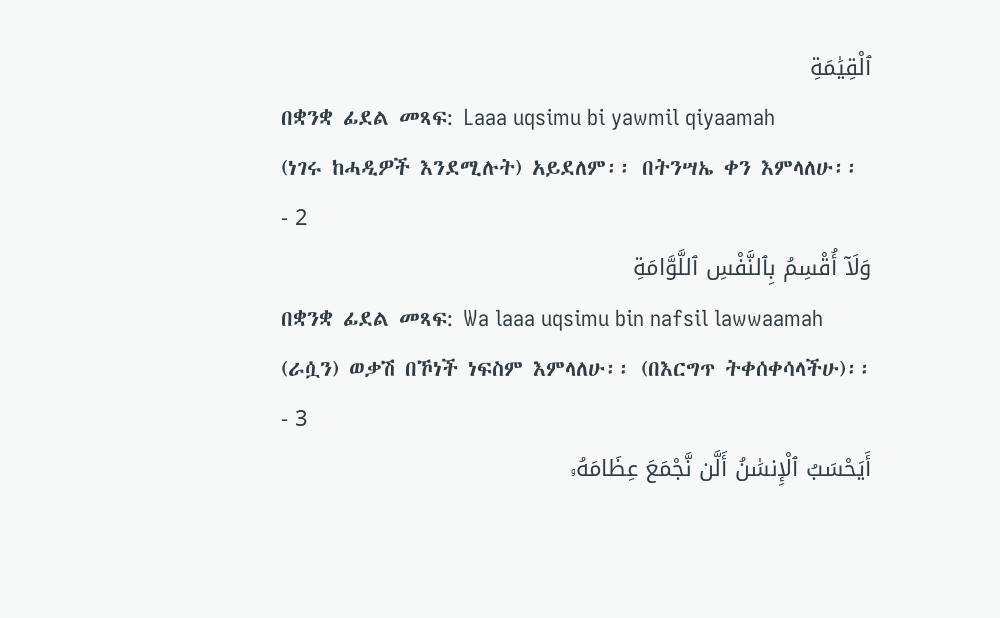ٱلْقِيَٰمَةِ
በቋንቋ ፊደል መጻፍ: Laaa uqsimu bi yawmil qiyaamah
(ነገሩ ከሓዲዎች እንደሚሉት) አይደለም፡፡ በትንሣኤ ቀን እምላለሁ፡፡
- 2
وَلَآ أُقْسِمُ بِٱلنَّفْسِ ٱللَّوَّامَةِ
በቋንቋ ፊደል መጻፍ: Wa laaa uqsimu bin nafsil lawwaamah
(ራሷን) ወቃሽ በኾነች ነፍስም እምላለሁ፡፡ (በእርግጥ ትቀሰቀሳላችሁ)፡፡
- 3
أَيَحْسَبُ ٱلْإِنسَٰنُ أَلَّن نَّجْمَعَ عِظَامَهُۥ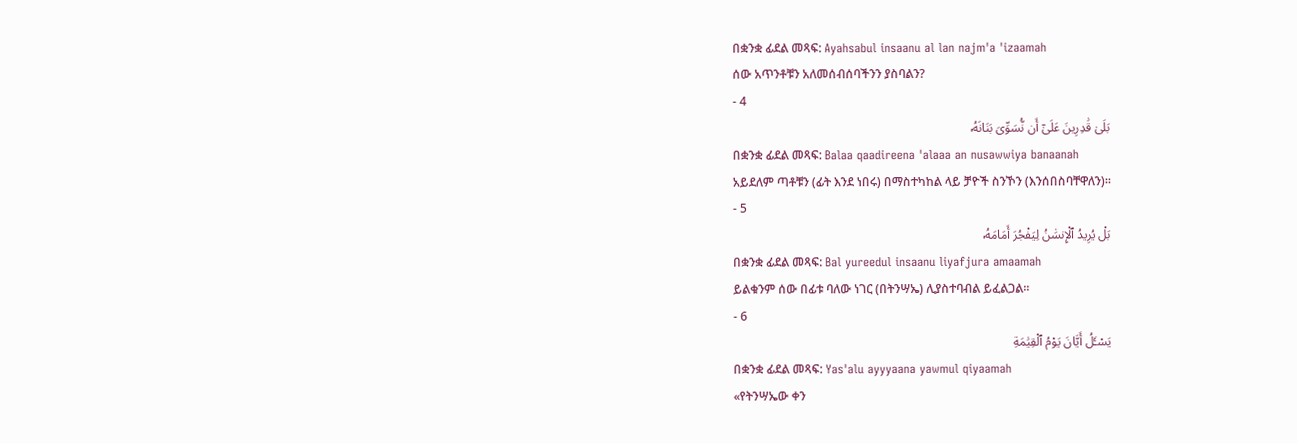በቋንቋ ፊደል መጻፍ: Ayahsabul insaanu al lan najm'a 'izaamah
ሰው አጥንቶቹን አለመሰብሰባችንን ያስባልን?
- 4
بَلَىٰ قَٰدِرِينَ عَلَىٰٓ أَن نُّسَوِّىَ بَنَانَهُۥ
በቋንቋ ፊደል መጻፍ: Balaa qaadireena 'alaaa an nusawwiya banaanah
አይደለም ጣቶቹን (ፊት እንደ ነበሩ) በማስተካከል ላይ ቻዮች ስንኾን (እንሰበስባቸዋለን)፡፡
- 5
بَلْ يُرِيدُ ٱلْإِنسَٰنُ لِيَفْجُرَ أَمَامَهُۥ
በቋንቋ ፊደል መጻፍ: Bal yureedul insaanu liyafjura amaamah
ይልቁንም ሰው በፊቱ ባለው ነገር (በትንሣኤ) ሊያስተባብል ይፈልጋል፡፡
- 6
يَسْـَٔلُ أَيَّانَ يَوْمُ ٱلْقِيَٰمَةِ
በቋንቋ ፊደል መጻፍ: Yas'alu ayyyaana yawmul qiyaamah
«የትንሣኤው ቀን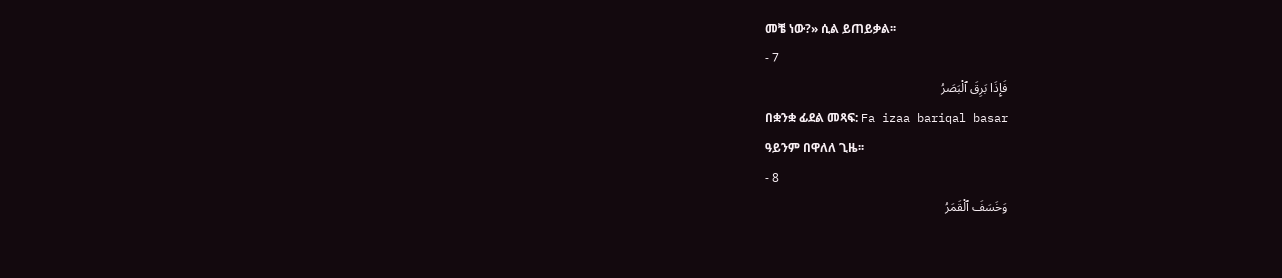መቼ ነው?» ሲል ይጠይቃል፡፡
- 7
فَإِذَا بَرِقَ ٱلْبَصَرُ
በቋንቋ ፊደል መጻፍ: Fa izaa bariqal basar
ዓይንም በዋለለ ጊዜ፡፡
- 8
وَخَسَفَ ٱلْقَمَرُ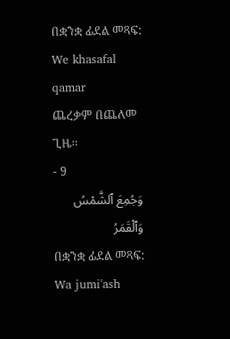በቋንቋ ፊደል መጻፍ: We khasafal qamar
ጨረቃም በጨለመ ጊዜ፡፡
- 9
وَجُمِعَ ٱلشَّمْسُ وَٱلْقَمَرُ
በቋንቋ ፊደል መጻፍ: Wa jumi'ash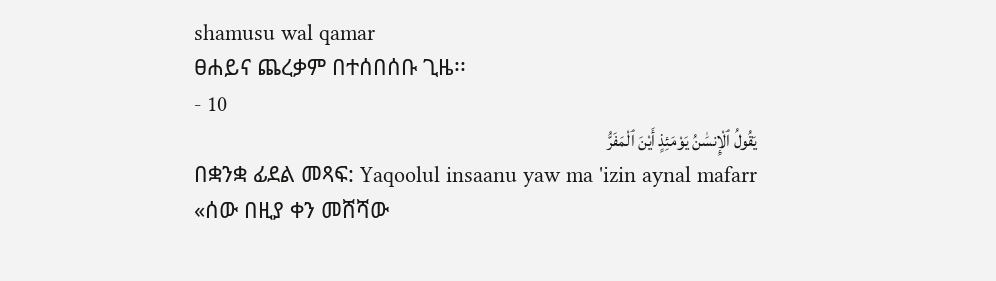shamusu wal qamar
ፀሐይና ጨረቃም በተሰበሰቡ ጊዜ፡፡
- 10
يَقُولُ ٱلْإِنسَٰنُ يَوْمَئِذٍ أَيْنَ ٱلْمَفَرُّ
በቋንቋ ፊደል መጻፍ: Yaqoolul insaanu yaw ma 'izin aynal mafarr
«ሰው በዚያ ቀን መሸሻው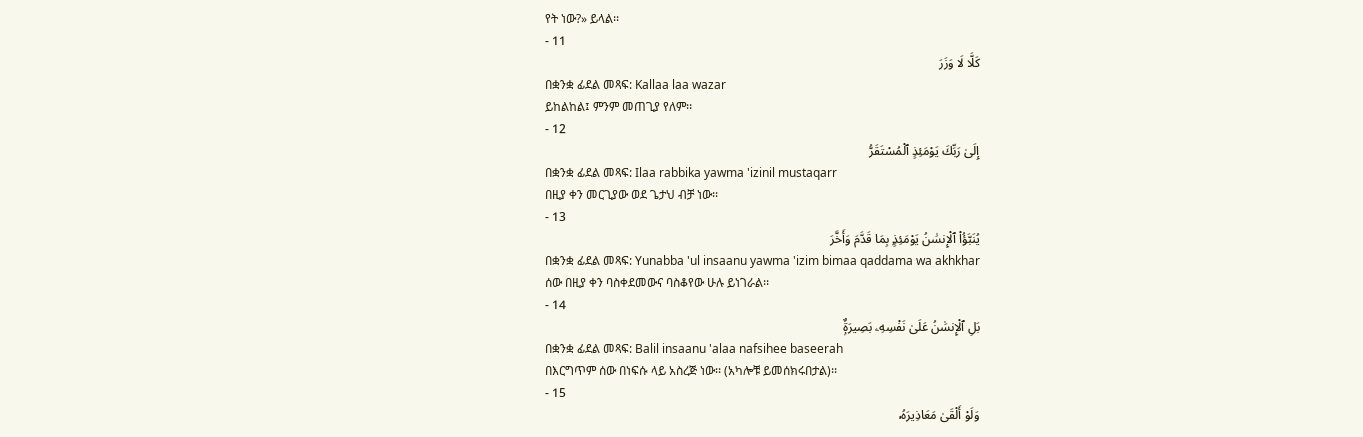የት ነው?» ይላል፡፡
- 11
كَلَّا لَا وَزَرَ
በቋንቋ ፊደል መጻፍ: Kallaa laa wazar
ይከልከል፤ ምንም መጠጊያ የለም፡፡
- 12
إِلَىٰ رَبِّكَ يَوْمَئِذٍ ٱلْمُسْتَقَرُّ
በቋንቋ ፊደል መጻፍ: Ilaa rabbika yawma 'izinil mustaqarr
በዚያ ቀን መርጊያው ወደ ጌታህ ብቻ ነው፡፡
- 13
يُنَبَّؤُا۟ ٱلْإِنسَٰنُ يَوْمَئِذٍۭ بِمَا قَدَّمَ وَأَخَّرَ
በቋንቋ ፊደል መጻፍ: Yunabba 'ul insaanu yawma 'izim bimaa qaddama wa akhkhar
ሰው በዚያ ቀን ባስቀደመውና ባስቆየው ሁሉ ይነገራል፡፡
- 14
بَلِ ٱلْإِنسَٰنُ عَلَىٰ نَفْسِهِۦ بَصِيرَةٌۭ
በቋንቋ ፊደል መጻፍ: Balil insaanu 'alaa nafsihee baseerah
በእርግጥም ሰው በነፍሱ ላይ አስረጅ ነው፡፡ (አካሎቹ ይመሰክሩበታል)፡፡
- 15
وَلَوْ أَلْقَىٰ مَعَاذِيرَهُۥ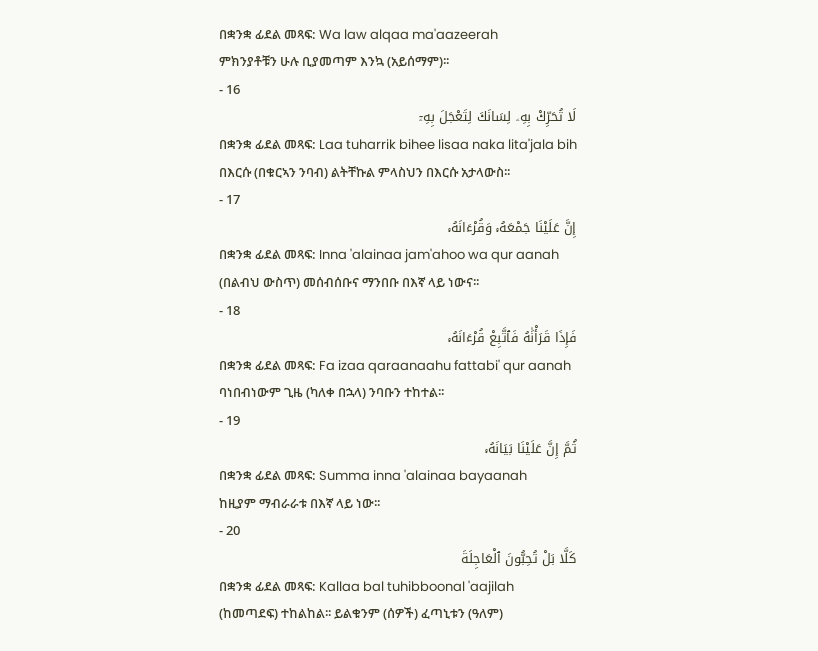በቋንቋ ፊደል መጻፍ: Wa law alqaa ma'aazeerah
ምክንያቶቹን ሁሉ ቢያመጣም እንኳ (አይሰማም)፡፡
- 16
لَا تُحَرِّكْ بِهِۦ لِسَانَكَ لِتَعْجَلَ بِهِۦٓ
በቋንቋ ፊደል መጻፍ: Laa tuharrik bihee lisaa naka lita'jala bih
በእርሱ (በቁርኣን ንባብ) ልትቸኩል ምላስህን በእርሱ አታላውስ፡፡
- 17
إِنَّ عَلَيْنَا جَمْعَهُۥ وَقُرْءَانَهُۥ
በቋንቋ ፊደል መጻፍ: Inna 'alainaa jam'ahoo wa qur aanah
(በልብህ ውስጥ) መሰብሰቡና ማንበቡ በእኛ ላይ ነውና፡፡
- 18
فَإِذَا قَرَأْنَٰهُ فَٱتَّبِعْ قُرْءَانَهُۥ
በቋንቋ ፊደል መጻፍ: Fa izaa qaraanaahu fattabi' qur aanah
ባነበብነውም ጊዜ (ካለቀ በኋላ) ንባቡን ተከተል፡፡
- 19
ثُمَّ إِنَّ عَلَيْنَا بَيَانَهُۥ
በቋንቋ ፊደል መጻፍ: Summa inna 'alainaa bayaanah
ከዚያም ማብራራቱ በእኛ ላይ ነው፡፡
- 20
كَلَّا بَلْ تُحِبُّونَ ٱلْعَاجِلَةَ
በቋንቋ ፊደል መጻፍ: Kallaa bal tuhibboonal 'aajilah
(ከመጣደፍ) ተከልከል፡፡ ይልቁንም (ሰዎች) ፈጣኒቱን (ዓለም)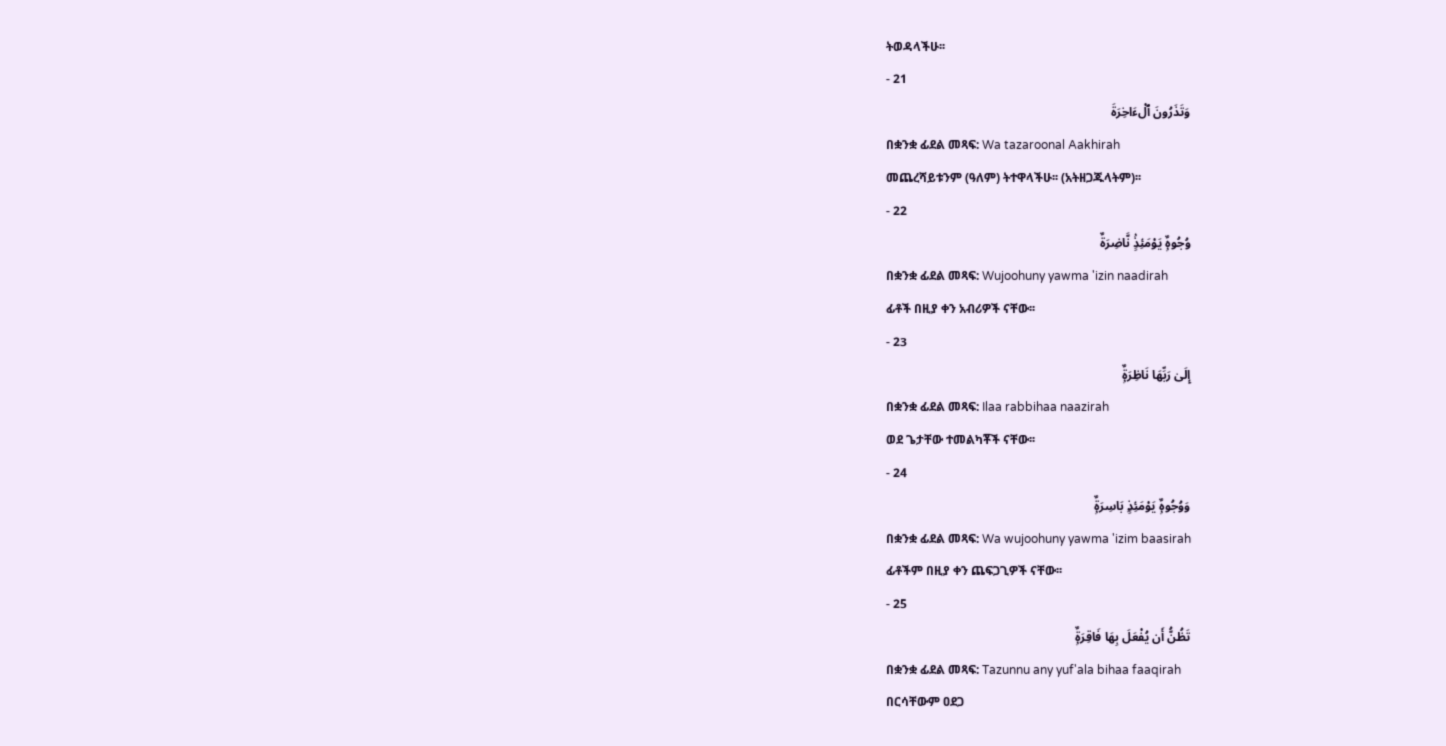ትወዳላችሁ፡፡
- 21
وَتَذَرُونَ ٱلْءَاخِرَةَ
በቋንቋ ፊደል መጻፍ: Wa tazaroonal Aakhirah
መጨረሻይቱንም (ዓለም) ትተዋላችሁ፡፡ (አትዘጋጁላትም)፡፡
- 22
وُجُوهٌۭ يَوْمَئِذٍۢ نَّاضِرَةٌ
በቋንቋ ፊደል መጻፍ: Wujoohuny yawma 'izin naadirah
ፊቶች በዚያ ቀን አብሪዎች ናቸው፡፡
- 23
إِلَىٰ رَبِّهَا نَاظِرَةٌۭ
በቋንቋ ፊደል መጻፍ: Ilaa rabbihaa naazirah
ወደ ጌታቸው ተመልካቾች ናቸው፡፡
- 24
وَوُجُوهٌۭ يَوْمَئِذٍۭ بَاسِرَةٌۭ
በቋንቋ ፊደል መጻፍ: Wa wujoohuny yawma 'izim baasirah
ፊቶችም በዚያ ቀን ጨፍጋጊዎች ናቸው፡፡
- 25
تَظُنُّ أَن يُفْعَلَ بِهَا فَاقِرَةٌۭ
በቋንቋ ፊደል መጻፍ: Tazunnu any yuf'ala bihaa faaqirah
በርሳቸውም ዐደጋ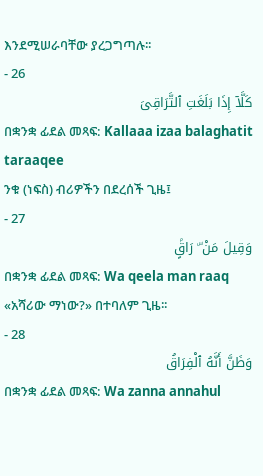እንደሚሠራባቸው ያረጋግጣሉ፡፡
- 26
كَلَّآ إِذَا بَلَغَتِ ٱلتَّرَاقِىَ
በቋንቋ ፊደል መጻፍ: Kallaaa izaa balaghatit taraaqee
ንቁ (ነፍስ) ብሪዎችን በደረሰች ጊዜ፤
- 27
وَقِيلَ مَنْ ۜ رَاقٍۢ
በቋንቋ ፊደል መጻፍ: Wa qeela man raaq
«አሻሪው ማነው?» በተባለም ጊዜ፡፡
- 28
وَظَنَّ أَنَّهُ ٱلْفِرَاقُ
በቋንቋ ፊደል መጻፍ: Wa zanna annahul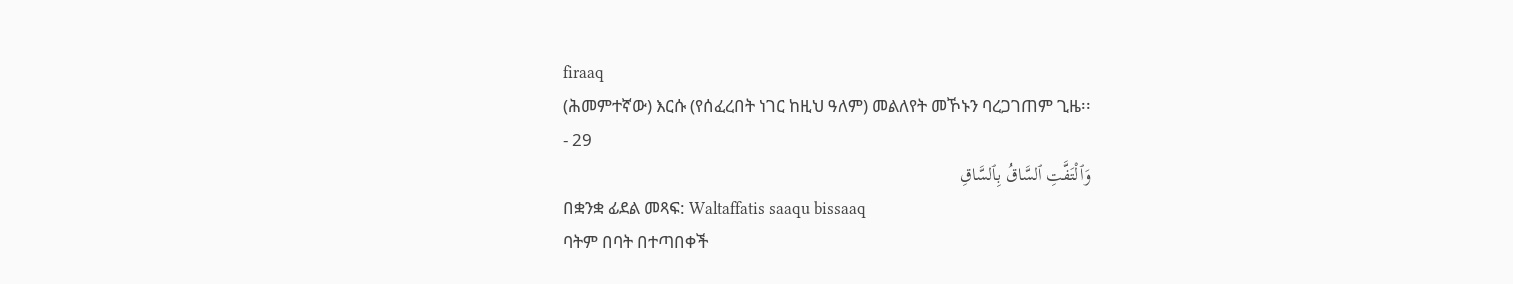firaaq
(ሕመምተኛው) እርሱ (የሰፈረበት ነገር ከዚህ ዓለም) መልለየት መኾኑን ባረጋገጠም ጊዜ፡፡
- 29
وَٱلْتَفَّتِ ٱلسَّاقُ بِٱلسَّاقِ
በቋንቋ ፊደል መጻፍ: Waltaffatis saaqu bissaaq
ባትም በባት በተጣበቀች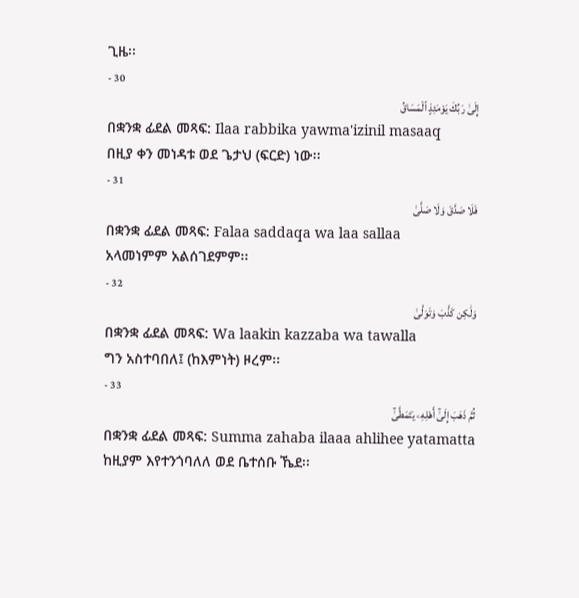ጊዜ፡፡
- 30
إِلَىٰ رَبِّكَ يَوْمَئِذٍ ٱلْمَسَاقُ
በቋንቋ ፊደል መጻፍ: Ilaa rabbika yawma'izinil masaaq
በዚያ ቀን መነዳቱ ወደ ጌታህ (ፍርድ) ነው፡፡
- 31
فَلَا صَدَّقَ وَلَا صَلَّىٰ
በቋንቋ ፊደል መጻፍ: Falaa saddaqa wa laa sallaa
አላመነምም አልሰገደምም፡፡
- 32
وَلَٰكِن كَذَّبَ وَتَوَلَّىٰ
በቋንቋ ፊደል መጻፍ: Wa laakin kazzaba wa tawalla
ግን አስተባበለ፤ (ከእምነት) ዞረም፡፡
- 33
ثُمَّ ذَهَبَ إِلَىٰٓ أَهْلِهِۦ يَتَمَطَّىٰٓ
በቋንቋ ፊደል መጻፍ: Summa zahaba ilaaa ahlihee yatamatta
ከዚያም እየተንጎባለለ ወደ ቤተሰቡ ኼደ፡፡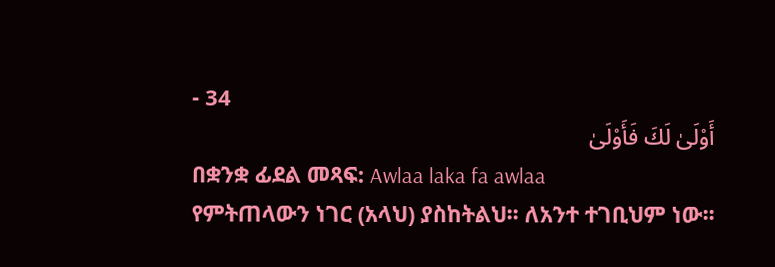- 34
أَوْلَىٰ لَكَ فَأَوْلَىٰ
በቋንቋ ፊደል መጻፍ: Awlaa laka fa awlaa
የምትጠላውን ነገር (አላህ) ያስከትልህ፡፡ ለአንተ ተገቢህም ነው፡፡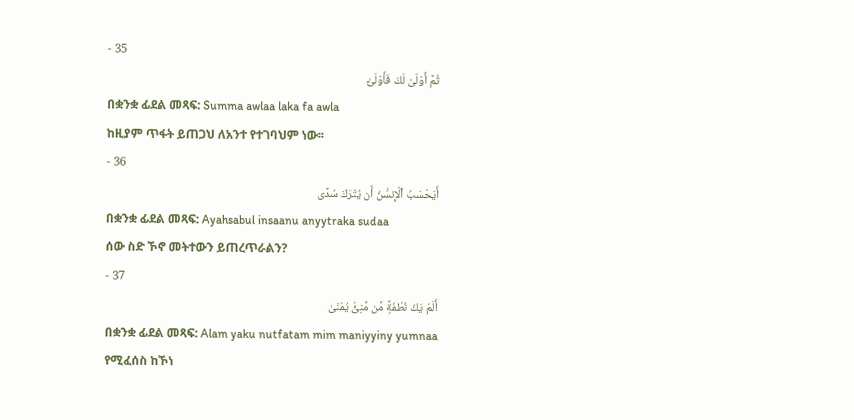- 35
ثُمَّ أَوْلَىٰ لَكَ فَأَوْلَىٰٓ
በቋንቋ ፊደል መጻፍ: Summa awlaa laka fa awla
ከዚያም ጥፋት ይጠጋህ ለአንተ የተገባህም ነው፡፡
- 36
أَيَحْسَبُ ٱلْإِنسَٰنُ أَن يُتْرَكَ سُدًى
በቋንቋ ፊደል መጻፍ: Ayahsabul insaanu anyytraka sudaa
ሰው ስድ ኾኖ መትተውን ይጠረጥራልን?
- 37
أَلَمْ يَكُ نُطْفَةًۭ مِّن مَّنِىٍّۢ يُمْنَىٰ
በቋንቋ ፊደል መጻፍ: Alam yaku nutfatam mim maniyyiny yumnaa
የሚፈሰስ ከኾነ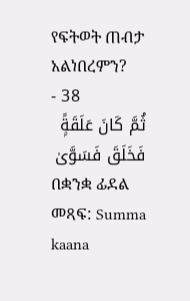የፍትወት ጠብታ አልነበረምን?
- 38
ثُمَّ كَانَ عَلَقَةًۭ فَخَلَقَ فَسَوَّىٰ
በቋንቋ ፊደል መጻፍ: Summa kaana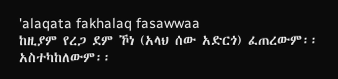'alaqata fakhalaq fasawwaa
ከዚያም የረጋ ደም ኾነ (አላህ ሰው አድርጎ) ፈጠረውም፡፡ አስተካከለውም፡፡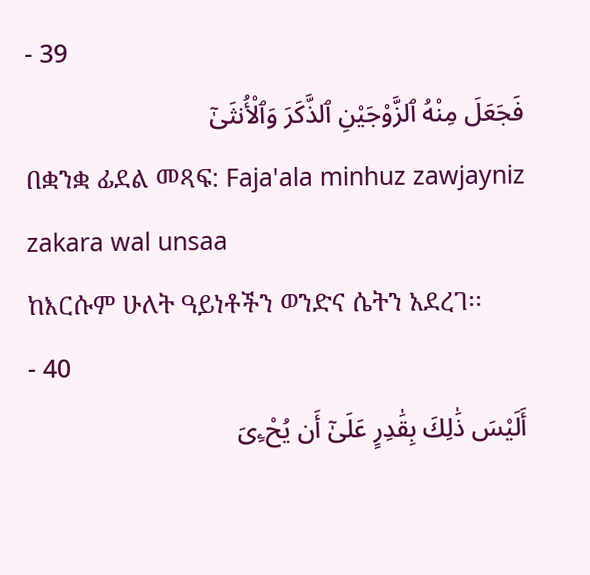- 39
فَجَعَلَ مِنْهُ ٱلزَّوْجَيْنِ ٱلذَّكَرَ وَٱلْأُنثَىٰٓ
በቋንቋ ፊደል መጻፍ: Faja'ala minhuz zawjayniz zakara wal unsaa
ከእርሱም ሁለት ዓይነቶችን ወንድና ሴትን አደረገ፡፡
- 40
أَلَيْسَ ذَٰلِكَ بِقَٰدِرٍ عَلَىٰٓ أَن يُحْۦِىَ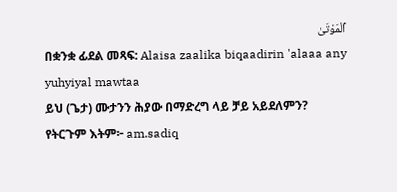ٱلْمَوْتَىٰ
በቋንቋ ፊደል መጻፍ: Alaisa zaalika biqaadirin 'alaaa any yuhyiyal mawtaa
ይህ (ጌታ) ሙታንን ሕያው በማድረግ ላይ ቻይ አይደለምን?
የትርጉም እትም፦ am.sadiq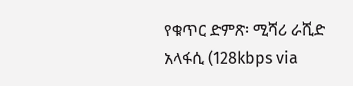የቁጥር ድምጽ፡ ሚሻሪ ራሺድ አላፋሲ (128kbps via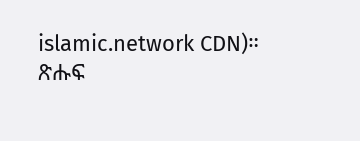islamic.network CDN)።
ጽሑፍ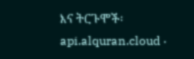እና ትርጉሞች፡ api.alquran.cloud ·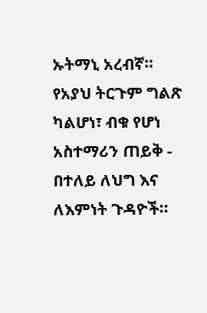ኡትማኒ አረብኛ።
የአያህ ትርጉም ግልጽ ካልሆነ፣ ብቁ የሆነ አስተማሪን ጠይቅ - በተለይ ለህግ እና ለእምነት ጉዳዮች።